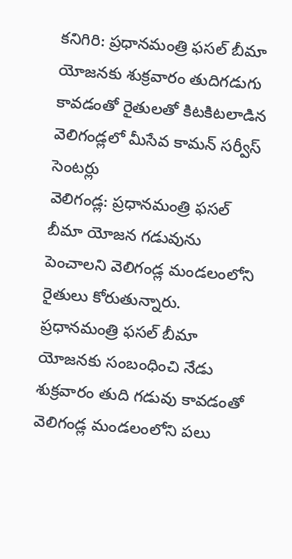కనిగిరి: ప్రధానమంత్రి ఫసల్ బీమా యోజనకు శుక్రవారం తుదిగడుగు కావడంతో రైతులతో కిటకిటలాడిన వెలిగండ్లలో మీసేవ కామన్ సర్వీస్ సెంటర్లు
వెలిగండ్ల: ప్రధానమంత్రి ఫసల్ బీమా యోజన గడువును పెంచాలని వెలిగండ్ల మండలంలోని రైతులు కోరుతున్నారు. ప్రధానమంత్రి ఫసల్ బీమా యోజనకు సంబంధించి నేడు శుక్రవారం తుది గడువు కావడంతో వెలిగండ్ల మండలంలోని పలు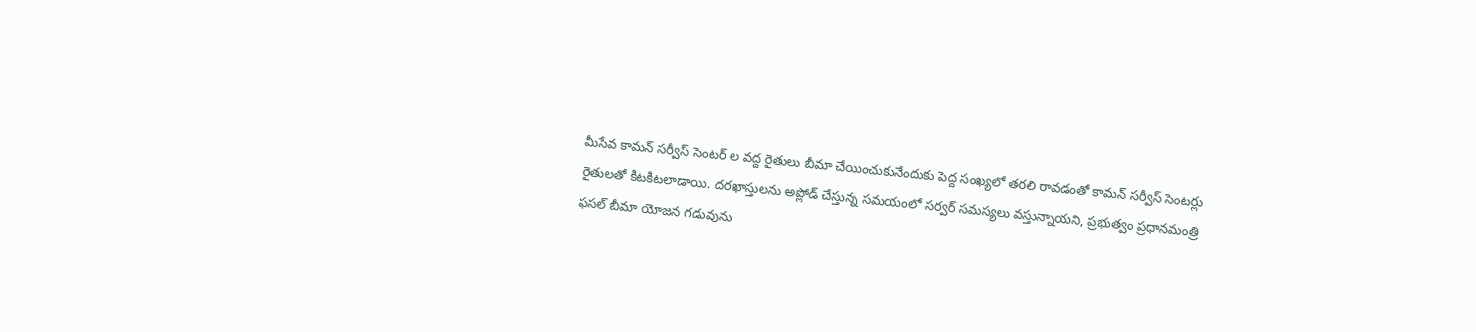మీసేవ కామన్ సర్వీస్ సెంటర్ ల వద్ద రైతులు బీమా చేయించుకునేందుకు పెద్ద సంఖ్యలో తరలి రావడంతో కామన్ సర్వీస్ సెంటర్లు రైతులతో కిటకిటలాడాయి. దరఖాస్తులను అప్లోడ్ చేస్తున్న సమయంలో సర్వర్ సమస్యలు వస్తున్నాయని, ప్రభుత్వం ప్రధానమంత్రి ఫసల్ బీమా యోజన గడువును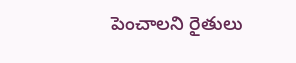పెంచాలని రైతులు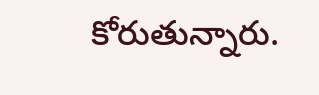కోరుతున్నారు.